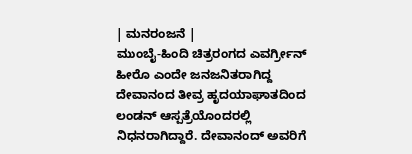| ಮನರಂಜನೆ |
ಮುಂಬೈ-ಹಿಂದಿ ಚಿತ್ರರಂಗದ ಎವರ್ಗ್ರೀನ್ ಹೀರೊ ಎಂದೇ ಜನಜನಿತರಾಗಿದ್ದ ದೇವಾನಂದ ತೀವ್ರ ಹೃದಯಾಘಾತದಿಂದ ಲಂಡನ್ ಆಸ್ಪತ್ರೆಯೊಂದರಲ್ಲಿ ನಿಧನರಾಗಿದ್ದಾರೆ. ದೇವಾನಂದ್ ಅವರಿಗೆ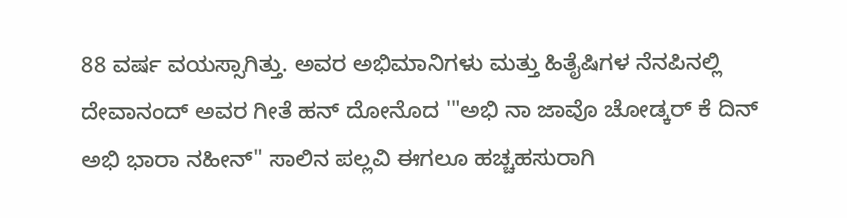88 ವರ್ಷ ವಯಸ್ಸಾಗಿತ್ತು. ಅವರ ಅಭಿಮಾನಿಗಳು ಮತ್ತು ಹಿತೈಷಿಗಳ ನೆನಪಿನಲ್ಲಿ ದೇವಾನಂದ್ ಅವರ ಗೀತೆ ಹನ್ ದೋನೊದ '"ಅಭಿ ನಾ ಜಾವೊ ಚೋಡ್ಕರ್ ಕೆ ದಿನ್ ಅಭಿ ಭಾರಾ ನಹೀನ್" ಸಾಲಿನ ಪಲ್ಲವಿ ಈಗಲೂ ಹಚ್ಚಹಸುರಾಗಿ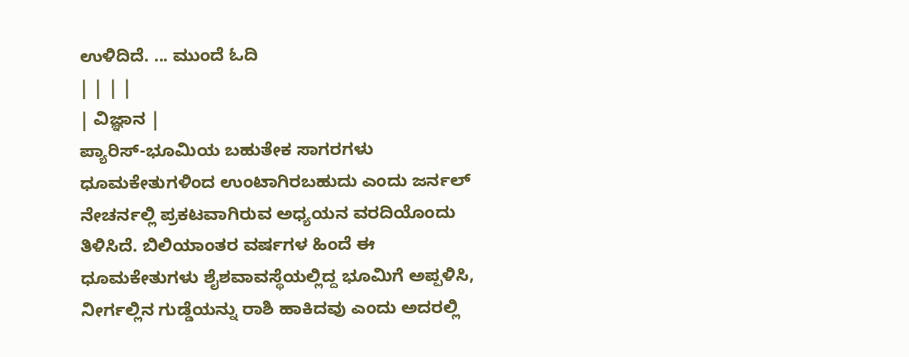ಉಳಿದಿದೆ. ... ಮುಂದೆ ಓದಿ
| | | |
| ವಿಜ್ಞಾನ |
ಪ್ಯಾರಿಸ್-ಭೂಮಿಯ ಬಹುತೇಕ ಸಾಗರಗಳು ಧೂಮಕೇತುಗಳಿಂದ ಉಂಟಾಗಿರಬಹುದು ಎಂದು ಜರ್ನಲ್ ನೇಚರ್ನಲ್ಲಿ ಪ್ರಕಟವಾಗಿರುವ ಅಧ್ಯಯನ ವರದಿಯೊಂದು ತಿಳಿಸಿದೆ. ಬಿಲಿಯಾಂತರ ವರ್ಷಗಳ ಹಿಂದೆ ಈ ಧೂಮಕೇತುಗಳು ಶೈಶವಾವಸ್ಥೆಯಲ್ಲಿದ್ದ ಭೂಮಿಗೆ ಅಪ್ಪಳಿಸಿ, ನೀರ್ಗಲ್ಲಿನ ಗುಡ್ಡೆಯನ್ನು ರಾಶಿ ಹಾಕಿದವು ಎಂದು ಅದರಲ್ಲಿ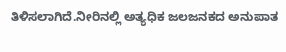ತಿಳಿಸಲಾಗಿದೆ.ನೀರಿನಲ್ಲಿ ಅತ್ಯಧಿಕ ಜಲಜನಕದ ಅನುಪಾತ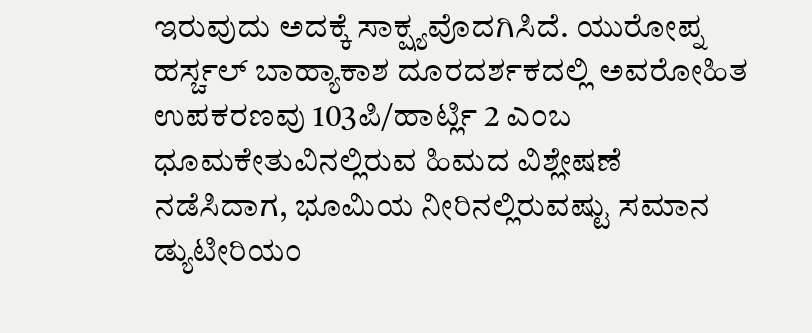ಇರುವುದು ಅದಕ್ಕೆ ಸಾಕ್ಷ್ಯವೊದಗಿಸಿದೆ. ಯುರೋಪ್ನ ಹರ್ಸ್ಚಲ್ ಬಾಹ್ಯಾಕಾಶ ದೂರದರ್ಶಕದಲ್ಲಿ ಅವರೋಹಿತ ಉಪಕರಣವು 103ಪಿ/ಹಾರ್ಟ್ಲಿ 2 ಎಂಬ ಧೂಮಕೇತುವಿನಲ್ಲಿರುವ ಹಿಮದ ವಿಶ್ಲೇಷಣೆ ನಡೆಸಿದಾಗ, ಭೂಮಿಯ ನೀರಿನಲ್ಲಿರುವಷ್ಟು ಸಮಾನ ಡ್ಯುಟೀರಿಯಂ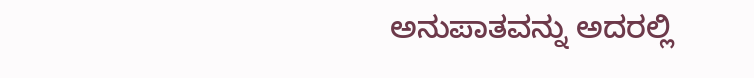ಅನುಪಾತವನ್ನು ಅದರಲ್ಲಿ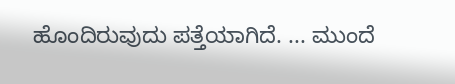ಹೊಂದಿರುವುದು ಪತ್ತೆಯಾಗಿದೆ. ... ಮುಂದೆ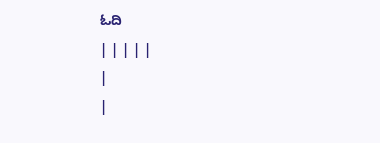ಓದಿ
| | | | |
|
|